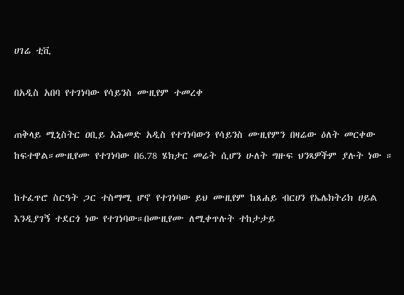ሀገሬ ቲቪ

በአዲስ አበባ የተገነባው የሳይንስ ሙዚየም ተመረቀ

ጠቅላይ ሚኒስትር ዐቢይ አሕመድ አዲስ የተገነባውን የሳይንስ ሙዚየምን በዛሬው ዕለት መርቀው ከፍተዋል።ሙዚየሙ የተገነባው በ6.78 ሄክታር መሬት ሲሆን ሁለት ግዙፍ ህንጻዎችም ያሉት ነው ።

ከተፈጥሮ ስርዓት ጋር ተስማሚ ሆኖ የተገነባው ይህ ሙዚየም ከጸሐይ ብርሀን የኤሌክትሪክ ሀይል እንዲያገኝ ተደርጎ ነው የተገነባው።በሙዚየሙ ለሚቀጥሉት ተከታታይ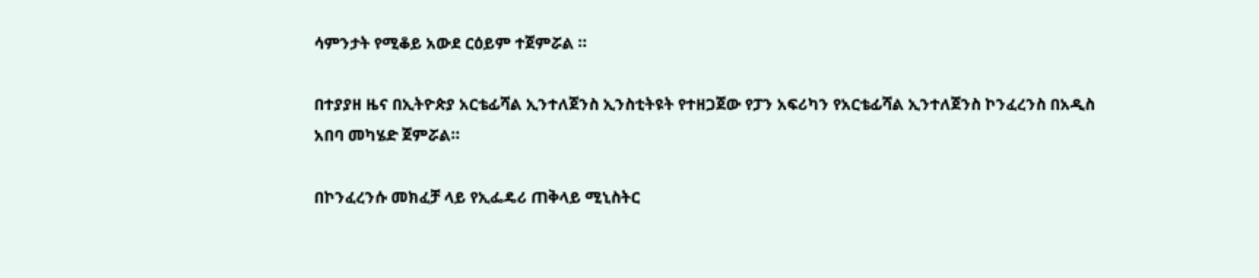ሳምንታት የሚቆይ አውደ ርዕይም ተጀምሯል ።

በተያያዘ ዜና በኢትዮጵያ አርቴፊሻል ኢንተለጀንስ ኢንስቲትዩት የተዘጋጀው የፓን አፍሪካን የአርቴፊሻል ኢንተለጀንስ ኮንፈረንስ በአዲስ አበባ መካሄድ ጀምሯል።

በኮንፈረንሱ መክፈቻ ላይ የኢፌዴሪ ጠቅላይ ሚኒስትር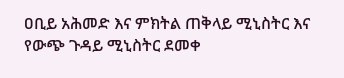ዐቢይ አሕመድ እና ምክትል ጠቅላይ ሚኒስትር እና የውጭ ጉዳይ ሚኒስትር ደመቀ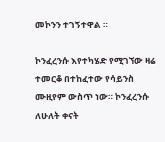መኮንን ተገኝተዋል ።

ኮንፈረንሱ እየተካሄድ የሚገኘው ዛሬ ተመርቆ በተከፈተው የሳይንስ ሙዚየም ውስጥ ነው። ኮንፈረንሱ ለሁለት ቀናት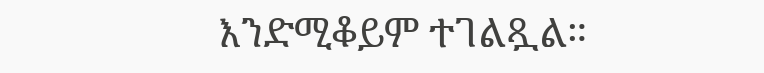እንድሚቆይም ተገልጿል።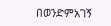በወንድምአገኝ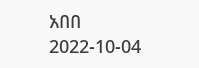አበበ
2022-10-04